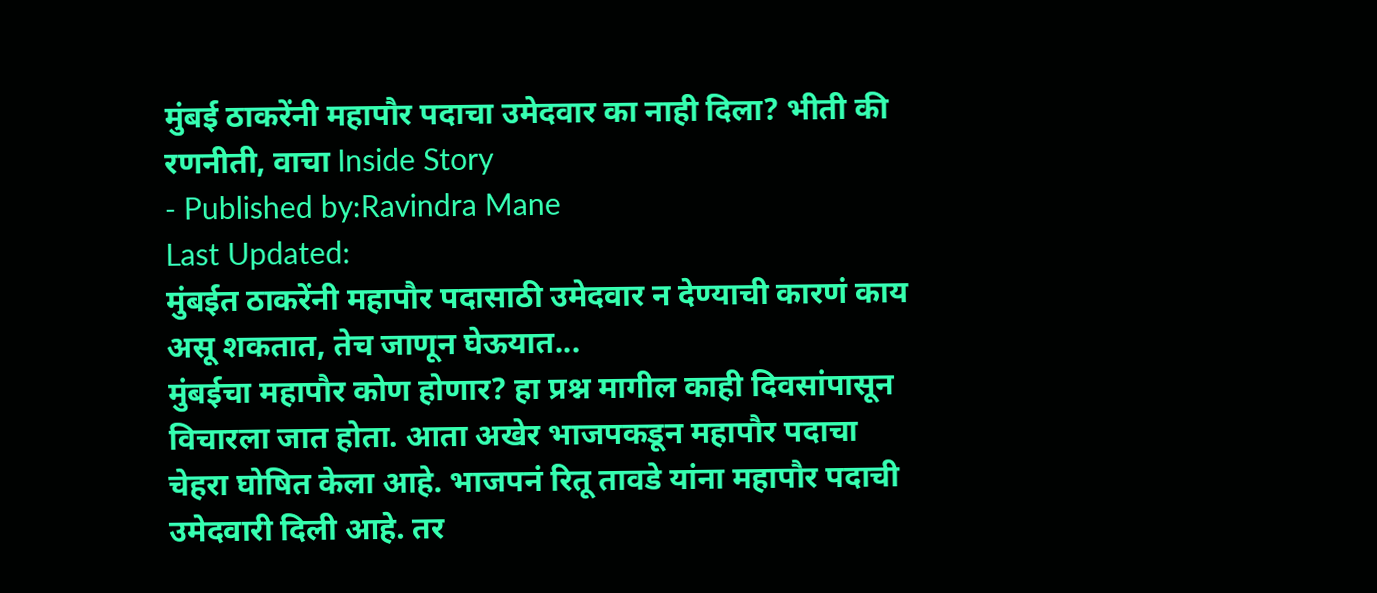मुंबई ठाकरेंनी महापौर पदाचा उमेदवार का नाही दिला? भीती की रणनीती, वाचा Inside Story
- Published by:Ravindra Mane
Last Updated:
मुंबईत ठाकरेंनी महापौर पदासाठी उमेदवार न देण्याची कारणं काय असू शकतात, तेच जाणून घेऊयात...
मुंबईचा महापौर कोण होणार? हा प्रश्न मागील काही दिवसांपासून विचारला जात होता. आता अखेर भाजपकडून महापौर पदाचा चेहरा घोषित केला आहे. भाजपनं रितू तावडे यांना महापौर पदाची उमेदवारी दिली आहे. तर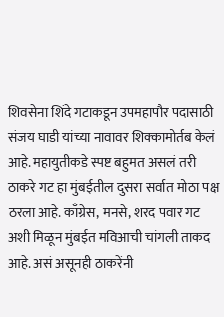शिवसेना शिंदे गटाकडून उपमहापौर पदासाठी संजय घाडी यांच्या नावावर शिक्कामोर्तब केलं आहे. महायुतीकडे स्पष्ट बहुमत असलं तरी ठाकरे गट हा मुंबईतील दुसरा सर्वात मोठा पक्ष ठरला आहे. काँग्रेस, मनसे, शरद पवार गट अशी मिळून मुंबईत मविआची चांगली ताकद आहे. असं असूनही ठाकरेंनी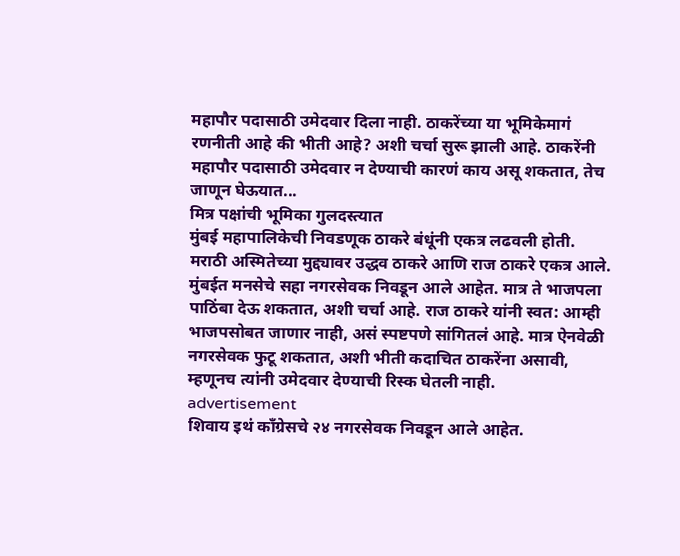महापौर पदासाठी उमेदवार दिला नाही. ठाकरेंच्या या भूमिकेमागं रणनीती आहे की भीती आहे? अशी चर्चा सुरू झाली आहे. ठाकरेंनी महापौर पदासाठी उमेदवार न देण्याची कारणं काय असू शकतात, तेच जाणून घेऊयात...
मित्र पक्षांची भूमिका गुलदस्त्यात
मुंबई महापालिकेची निवडणूक ठाकरे बंधूंनी एकत्र लढवली होती. मराठी अस्मितेच्या मुद्द्यावर उद्धव ठाकरे आणि राज ठाकरे एकत्र आले. मुंबईत मनसेचे सहा नगरसेवक निवडून आले आहेत. मात्र ते भाजपला पाठिंबा देऊ शकतात, अशी चर्चा आहे. राज ठाकरे यांनी स्वत: आम्ही भाजपसोबत जाणार नाही, असं स्पष्टपणे सांगितलं आहे. मात्र ऐनवेळी नगरसेवक फुटू शकतात, अशी भीती कदाचित ठाकरेंना असावी, म्हणूनच त्यांनी उमेदवार देण्याची रिस्क घेतली नाही.
advertisement
शिवाय इथं काँग्रेसचे २४ नगरसेवक निवडून आले आहेत.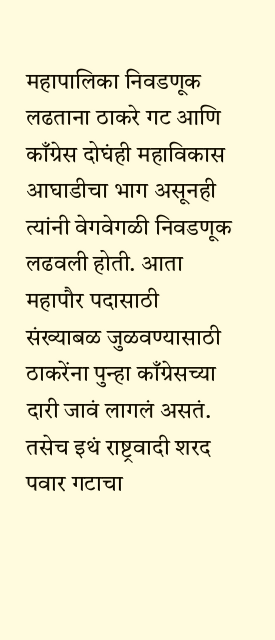महापालिका निवडणूक लढताना ठाकरे गट आणि काँग्रेस दोघंही महाविकास आघाडीचा भाग असूनही त्यांनी वेगवेगळी निवडणूक लढवली होती. आता महापौर पदासाठी संख्याबळ जुळवण्यासाठी ठाकरेंना पुन्हा काँग्रेसच्या दारी जावं लागलं असतं. तसेच इथं राष्ट्रवादी शरद पवार गटाचा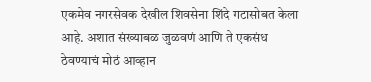एकमेव नगरसेवक देखील शिवसेना शिंदे गटासोबत केला आहे. अशात संख्याबळ जुळवणं आणि ते एकसंध ठेवण्याचं मोठं आव्हान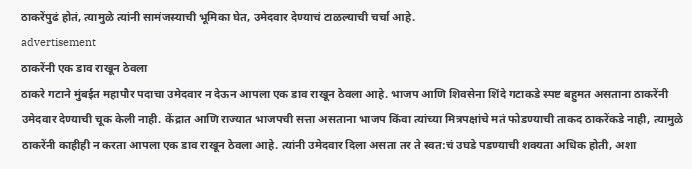ठाकरेंपुढं होतं, त्यामुळे त्यांनी सामंजस्याची भूमिका घेत, उमेदवार देण्याचं टाळल्याची चर्चा आहे.
advertisement
ठाकरेंनी एक डाव राखून ठेवला
ठाकरे गटाने मुंबईत महापौर पदाचा उमेदवार न देऊन आपला एक डाव राखून ठेवला आहे. भाजप आणि शिवसेना शिंदे गटाकडे स्पष्ट बहुमत असताना ठाकरेंनी उमेदवार देण्याची चूक केली नाही. केंद्रात आणि राज्यात भाजपची सत्ता असताना भाजप किंवा त्यांच्या मित्रपक्षांचे मतं फोडण्याची ताकद ठाकरेंकडे नाही, त्यामुळे ठाकरेंनी काहीही न करता आपला एक डाव राखून ठेवला आहे. त्यांनी उमेदवार दिला असता तर ते स्वत:चं उघडे पडण्याची शक्यता अधिक होती, अशा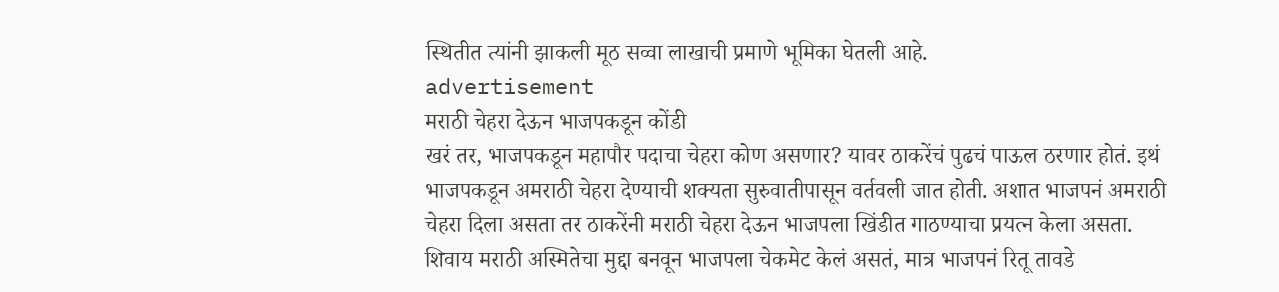स्थितीत त्यांनी झाकली मूठ सव्वा लाखाची प्रमाणे भूमिका घेतली आहे.
advertisement
मराठी चेहरा देऊन भाजपकडून कोंडी
खरं तर, भाजपकडून महापौर पदाचा चेहरा कोण असणार? यावर ठाकरेंचं पुढचं पाऊल ठरणार होतं. इथं भाजपकडून अमराठी चेहरा देण्याची शक्यता सुरुवातीपासून वर्तवली जात होती. अशात भाजपनं अमराठी चेहरा दिला असता तर ठाकरेंनी मराठी चेहरा देऊन भाजपला खिंडीत गाठण्याचा प्रयत्न केला असता. शिवाय मराठी अस्मितेचा मुद्दा बनवून भाजपला चेकमेट केलं असतं, मात्र भाजपनं रितू तावडे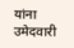यांना उमेदवारी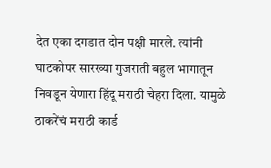देत एका दगडात दोन पक्षी मारले. त्यांनी घाटकोपर सारख्या गुजराती बहुल भागातून निवडून येणारा हिंदू मराठी चेहरा दिला. यामुळे ठाकरेंचं मराठी कार्ड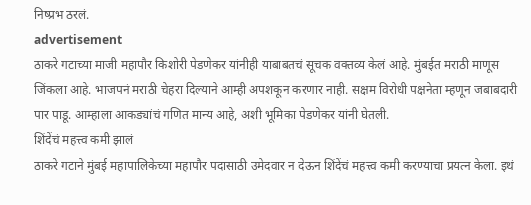निष्प्रभ ठरलं.
advertisement
ठाकरे गटाच्या माजी महापौर किशोरी पेडणेकर यांनीही याबाबतचं सूचक वक्तव्य केलं आहे. मुंबईत मराठी माणूस जिंकला आहे. भाजपनं मराठी चेहरा दिल्याने आम्ही अपशकून करणार नाही. सक्षम विरोधी पक्षनेता म्हणून जबाबदारी पार पाडू. आम्हाला आकड्यांचं गणित मान्य आहे, अशी भूमिका पेडणेकर यांनी घेतली.
शिंदेंचं महत्त्व कमी झालं
ठाकरे गटाने मुंबई महापालिकेच्या महापौर पदासाठी उमेदवार न देऊन शिंदेंचं महत्त्व कमी करण्याचा प्रयत्न केला. इथं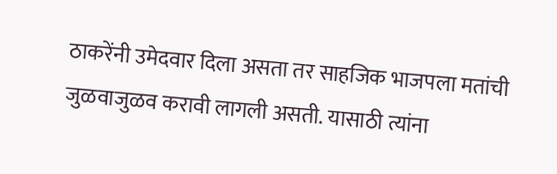ठाकरेंनी उमेदवार दिला असता तर साहजिक भाजपला मतांची जुळवाजुळव करावी लागली असती. यासाठी त्यांना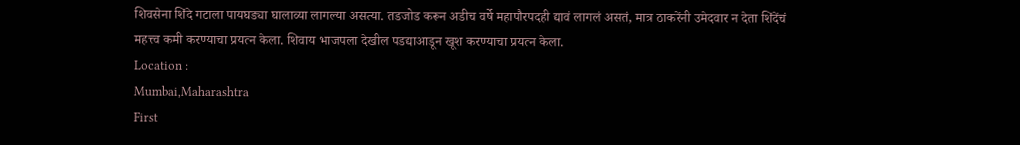शिवसेना शिंदे गटाला पायघड्या घालाव्या लागल्या असत्या. तडजोड करून अडीच वर्षे महापौरपदही द्यावं लागलं असतं, मात्र ठाकरेंनी उमेदवार न देता शिंदेंचं महत्त्व कमी करण्याचा प्रयत्न केला. शिवाय भाजपला देखील पडद्याआडून खूश करण्याचा प्रयत्न केला.
Location :
Mumbai,Maharashtra
First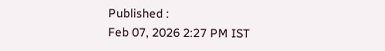Published :
Feb 07, 2026 2:27 PM IST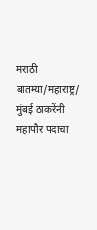मराठी बातम्या/महाराष्ट्र/
मुंबई ठाकरेंनी महापौर पदाचा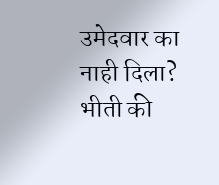उमेदवार का नाही दिला? भीती की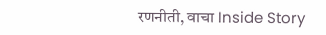रणनीती, वाचा Inside Story